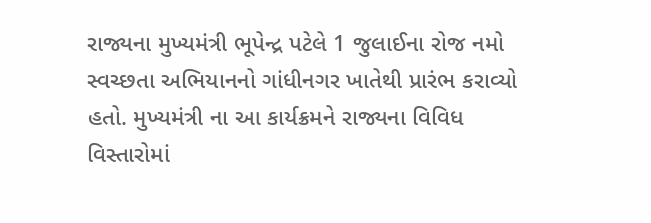રાજ્યના મુખ્યમંત્રી ભૂપેન્દ્ર પટેલે 1 જુલાઈના રોજ નમો સ્વચ્છતા અભિયાનનો ગાંધીનગર ખાતેથી પ્રારંભ કરાવ્યો હતો. મુખ્યમંત્રી ના આ કાર્યક્રમને રાજ્યના વિવિધ વિસ્તારોમાં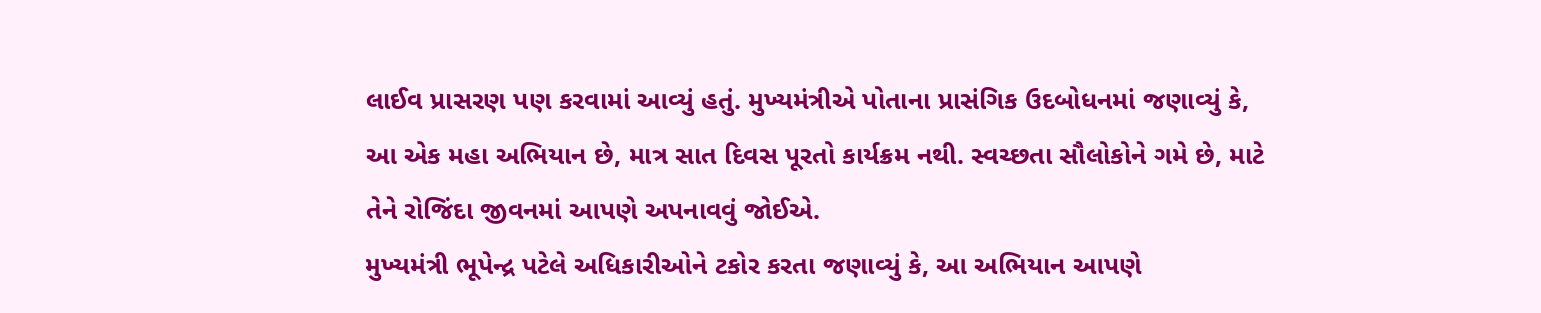લાઈવ પ્રાસરણ પણ કરવામાં આવ્યું હતું. મુખ્યમંત્રીએ પોતાના પ્રાસંગિક ઉદબોધનમાં જણાવ્યું કે, આ એક મહા અભિયાન છે, માત્ર સાત દિવસ પૂરતો કાર્યક્રમ નથી. સ્વચ્છતા સૌલોકોને ગમે છે, માટે તેને રોજિંદા જીવનમાં આપણે અપનાવવું જોઈએ.
મુખ્યમંત્રી ભૂપેન્દ્ર પટેલે અધિકારીઓને ટકોર કરતા જણાવ્યું કે, આ અભિયાન આપણે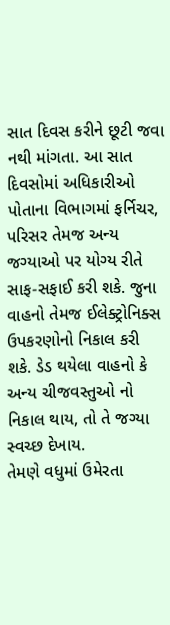સાત દિવસ કરીને છૂટી જવા નથી માંગતા. આ સાત દિવસોમાં અધિકારીઓ પોતાના વિભાગમાં ફર્નિચર, પરિસર તેમજ અન્ય જગ્યાઓ પર યોગ્ય રીતે સાફ-સફાઈ કરી શકે. જુના વાહનો તેમજ ઈલેક્ટ્રોનિક્સ ઉપકરણોનો નિકાલ કરી શકે. ડેડ થયેલા વાહનો કે અન્ય ચીજવસ્તુઓ નો નિકાલ થાય, તો તે જગ્યા સ્વચ્છ દેખાય.
તેમણે વધુમાં ઉમેરતા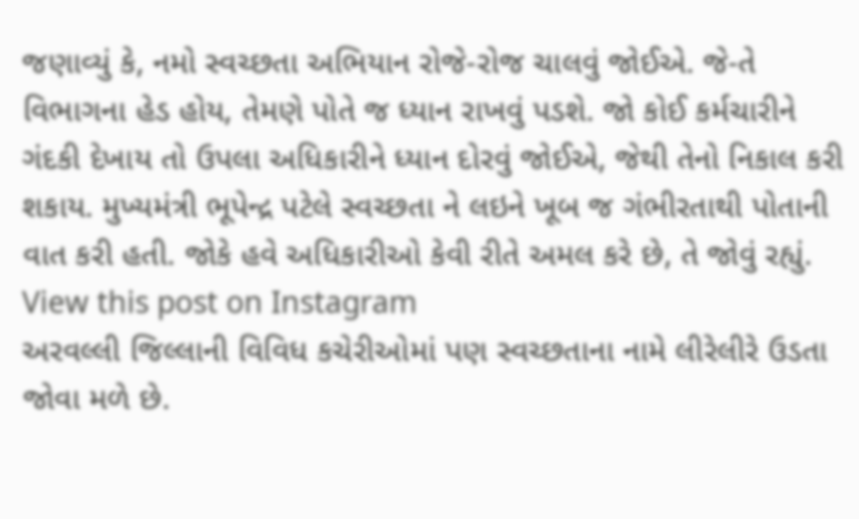જણાવ્યું કે, નમો સ્વચ્છતા અભિયાન રોજે-રોજ ચાલવું જોઈએ. જે-તે વિભાગના હેડ હોય, તેમણે પોતે જ ધ્યાન રાખવું પડશે. જો કોઈ કર્મચારીને ગંદકી દેખાય તો ઉપલા અધિકારીને ધ્યાન દોરવું જોઈએ, જેથી તેનો નિકાલ કરી શકાય. મુખ્યમંત્રી ભૂપેન્દ્ર પટેલે સ્વચ્છતા ને લઇને ખૂબ જ ગંભીરતાથી પોતાની વાત કરી હતી. જોકે હવે અધિકારીઓ કેવી રીતે અમલ કરે છે, તે જોવું રહ્યું.
View this post on Instagram
અરવલ્લી જિલ્લાની વિવિધ કચેરીઓમાં પણ સ્વચ્છતાના નામે લીરેલીરે ઉડતા જોવા મળે છે.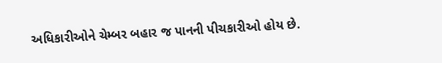અધિકારીઓને ચેમ્બર બહાર જ પાનની પીચકારીઓ હોય છે.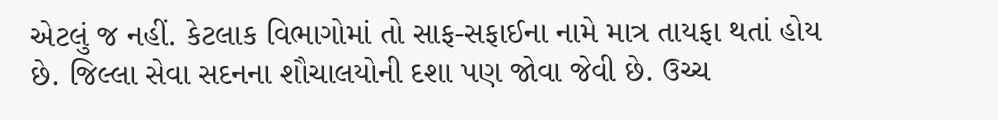એટલું જ નહીં. કેટલાક વિભાગોમાં તો સાફ-સફાઈના નામે માત્ર તાયફા થતાં હોય છે. જિલ્લા સેવા સદનના શૌચાલયોની દશા પણ જોવા જેવી છે. ઉચ્ચ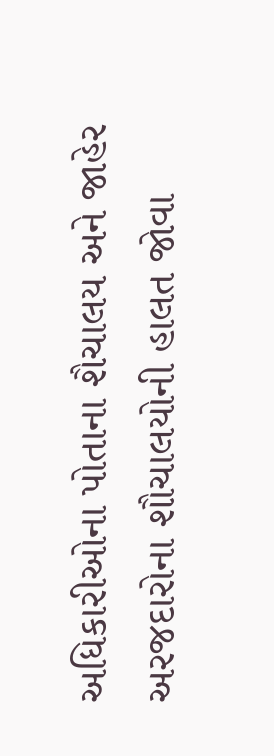અધિકારીઓના પોતાના શૈચાલય અને જાહેર અરજદારોના શૌચાલયોની હાલત જોવા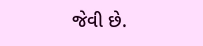જેવી છે.